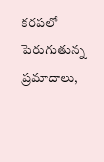కరపలో పెరుగుతున్న ప్రమాదాలు,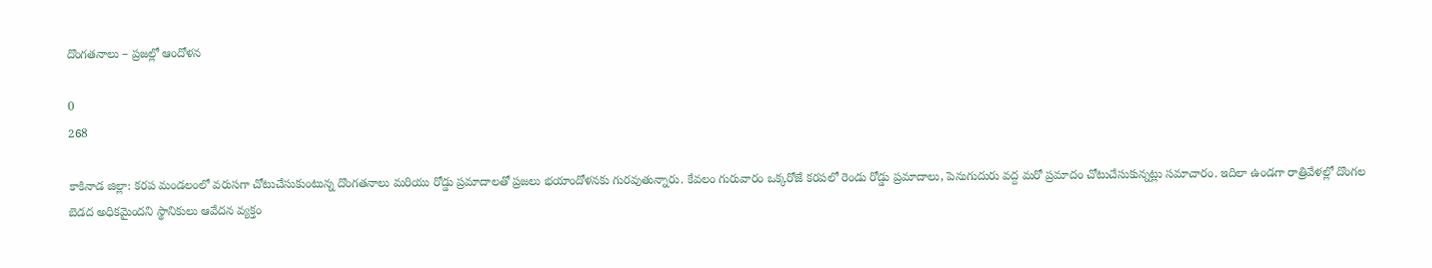దొంగతనాలు – ప్రజల్లో ఆందోళన

0
268

కాకినాడ జిల్లా: కరప మండలంలో వరుసగా చోటుచేసుకుంటున్న దొంగతనాలు మరియు రోడ్డు ప్రమాదాలతో ప్రజలు భయాందోళనకు గురవుతున్నారు. కేవలం గురువారం ఒక్కరోజే కరపలో రెండు రోడ్డు ప్రమాదాలు, పెనుగుదురు వద్ద మరో ప్రమాదం చోటుచేసుకున్నట్లు సమాచారం. ఇదిలా ఉండగా రాత్రివేళల్లో దొంగల బెడద అధికమైందని స్థానికులు ఆవేదన వ్యక్తం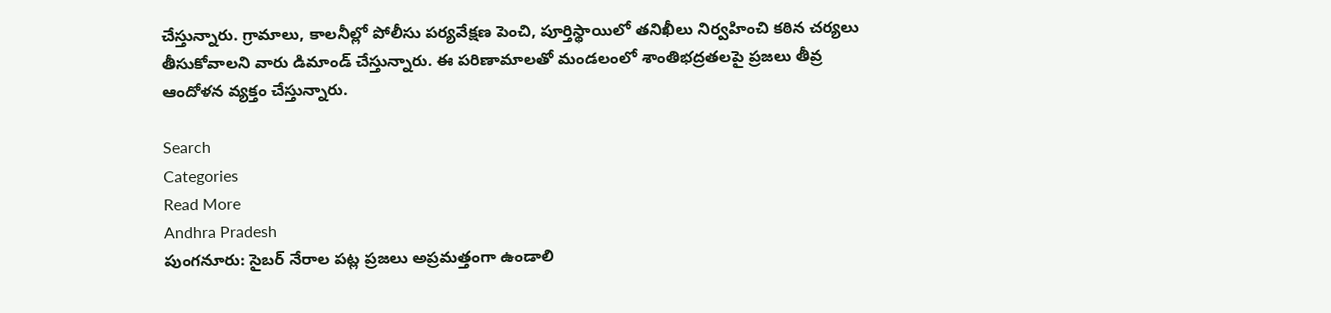చేస్తున్నారు. గ్రామాలు, కాలనీల్లో పోలీసు పర్యవేక్షణ పెంచి, పూర్తిస్థాయిలో తనిఖీలు నిర్వహించి కఠిన చర్యలు తీసుకోవాలని వారు డిమాండ్ చేస్తున్నారు. ఈ పరిణామాలతో మండలంలో శాంతిభద్రతలపై ప్రజలు తీవ్ర ఆందోళన వ్యక్తం చేస్తున్నారు.

Search
Categories
Read More
Andhra Pradesh
పుంగనూరు: సైబర్ నేరాల పట్ల ప్రజలు అప్రమత్తంగా ఉండాలి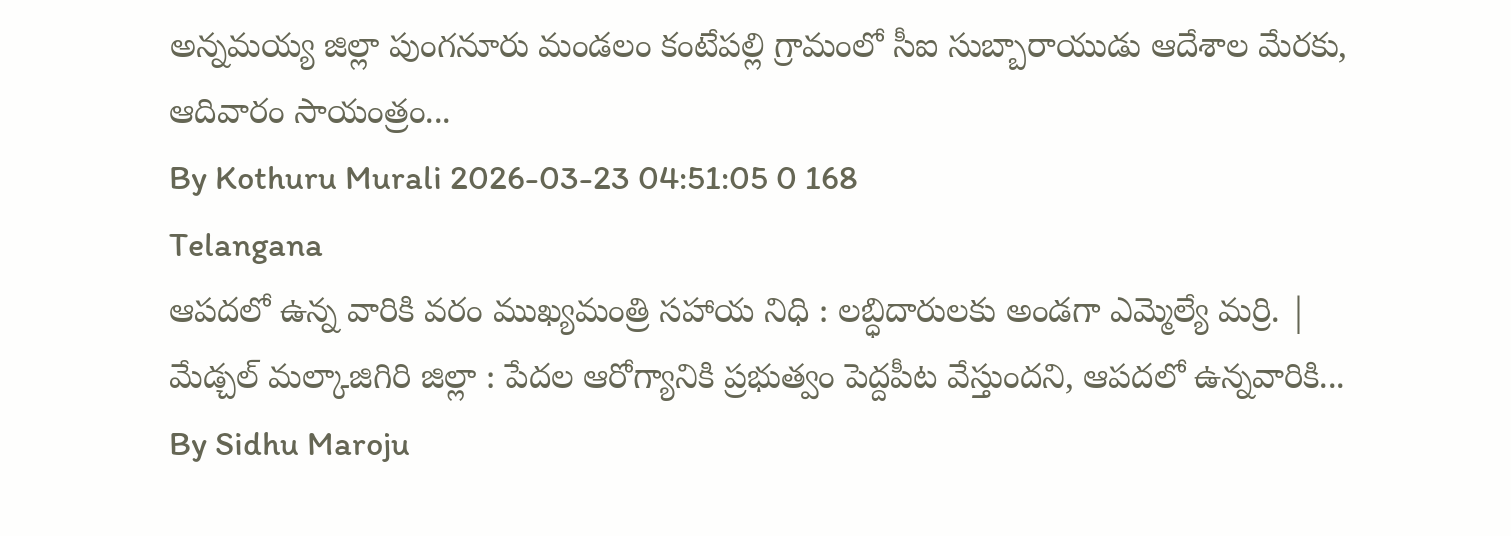అన్నమయ్య జిల్లా పుంగనూరు మండలం కంటేపల్లి గ్రామంలో సీఐ సుబ్బారాయుడు ఆదేశాల మేరకు, ఆదివారం సాయంత్రం...
By Kothuru Murali 2026-03-23 04:51:05 0 168
Telangana
ఆపదలో ఉన్న వారికి వరం ముఖ్యమంత్రి సహాయ నిధి : లబ్ధిదారులకు అండగా ఎమ్మెల్యే మర్రి. |
మేడ్చల్ మల్కాజిగిరి జిల్లా : పేదల ఆరోగ్యానికి ప్రభుత్వం పెద్దపీట వేస్తుందని, ఆపదలో ఉన్నవారికి...
By Sidhu Maroju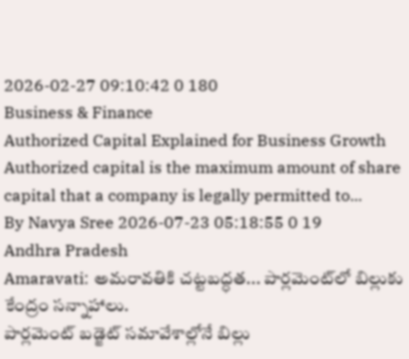2026-02-27 09:10:42 0 180
Business & Finance
Authorized Capital Explained for Business Growth
Authorized capital is the maximum amount of share capital that a company is legally permitted to...
By Navya Sree 2026-07-23 05:18:55 0 19
Andhra Pradesh
Amaravati: అమరావతికి చట్టబద్ధత... పార్లమెంట్‌లో బిల్లుకు కేంద్రం సన్నాహాలు.
పార్లమెంట్ బడ్జెట్ సమావేశాల్లోనే బిల్లు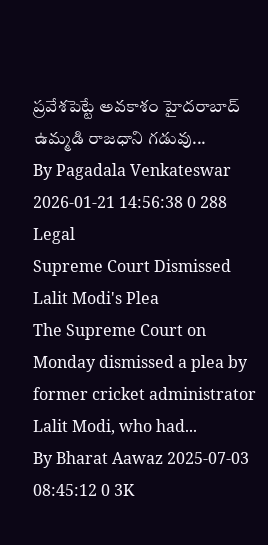ప్రవేశపెట్టే అవకాశం హైదరాబాద్ ఉమ్మడి రాజధాని గడువు...
By Pagadala Venkateswar 2026-01-21 14:56:38 0 288
Legal
Supreme Court Dismissed Lalit Modi's Plea
The Supreme Court on Monday dismissed a plea by former cricket administrator Lalit Modi, who had...
By Bharat Aawaz 2025-07-03 08:45:12 0 3K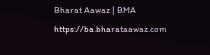Bharat Aawaz | BMA https://ba.bharataawaz.com